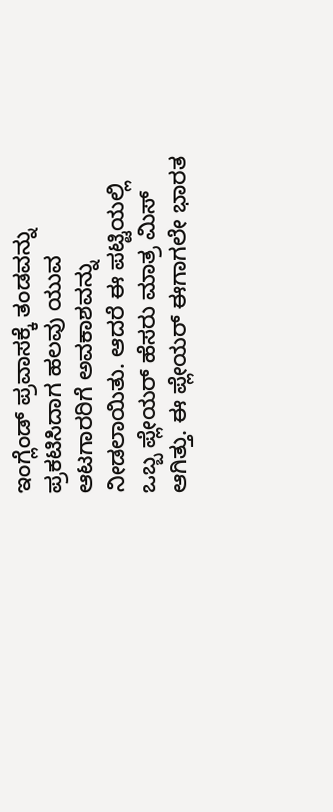ಇಂಗ್ಲೆಂಡ್ ಪ್ರವಾಸಕ್ಕೆ ತಂಡವನ್ನು ಪ್ರಕಟಿಸಿದಾಗ ಹಲವು ಯುವ ಆಟಗಾರರಿಗೆ ಅವಕಾಶವನ್ನು ನೀಡಲಾಯಿತು. ಆದರೆ ಈ ಪಟ್ಟಿಯಲ್ಲಿ ಒಬ್ಬ ಪ್ಲೇಯರ್ ಹೆಸರು ಮಾತ್ರ ಮಿಸ್ ಆಗಿತ್ತು. ಈ ಪ್ಲೇಯರ್ ಈಗಾಗಲೇ ಭಾರತ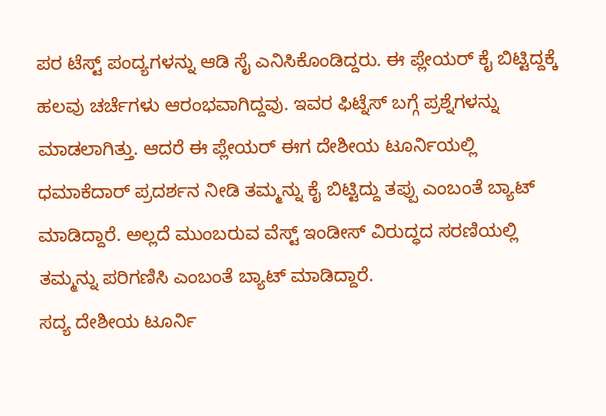ಪರ ಟೆಸ್ಟ್ ಪಂದ್ಯಗಳನ್ನು ಆಡಿ ಸೈ ಎನಿಸಿಕೊಂಡಿದ್ದರು. ಈ ಪ್ಲೇಯರ್ ಕೈ ಬಿಟ್ಟಿದ್ದಕ್ಕೆ ಹಲವು ಚರ್ಚೆಗಳು ಆರಂಭವಾಗಿದ್ದವು. ಇವರ ಫಿಟ್ನೆಸ್ ಬಗ್ಗೆ ಪ್ರಶ್ನೆಗಳನ್ನು ಮಾಡಲಾಗಿತ್ತು. ಆದರೆ ಈ ಪ್ಲೇಯರ್ ಈಗ ದೇಶೀಯ ಟೂರ್ನಿಯಲ್ಲಿ ಧಮಾಕೆದಾರ್ ಪ್ರದರ್ಶನ ನೀಡಿ ತಮ್ಮನ್ನು ಕೈ ಬಿಟ್ಟಿದ್ದು ತಪ್ಪು ಎಂಬಂತೆ ಬ್ಯಾಟ್ ಮಾಡಿದ್ದಾರೆ. ಅಲ್ಲದೆ ಮುಂಬರುವ ವೆಸ್ಟ್ ಇಂಡೀಸ್ ವಿರುದ್ಧದ ಸರಣಿಯಲ್ಲಿ ತಮ್ಮನ್ನು ಪರಿಗಣಿಸಿ ಎಂಬಂತೆ ಬ್ಯಾಟ್ ಮಾಡಿದ್ದಾರೆ.
ಸದ್ಯ ದೇಶೀಯ ಟೂರ್ನಿ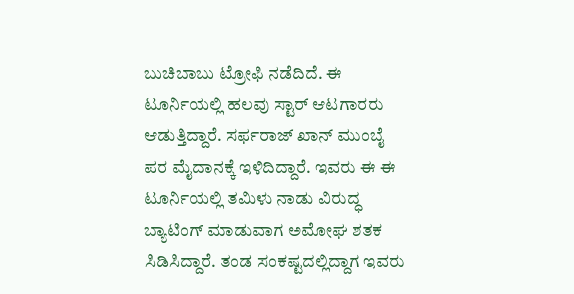ಬುಚಿಬಾಬು ಟ್ರೋಫಿ ನಡೆದಿದೆ. ಈ ಟೂರ್ನಿಯಲ್ಲಿ ಹಲವು ಸ್ಟಾರ್ ಆಟಗಾರರು ಆಡುತ್ತಿದ್ದಾರೆ. ಸರ್ಫರಾಜ್ ಖಾನ್ ಮುಂಬೈ ಪರ ಮೈದಾನಕ್ಕೆ ಇಳಿದಿದ್ದಾರೆ. ಇವರು ಈ ಈ ಟೂರ್ನಿಯಲ್ಲಿ ತಮಿಳು ನಾಡು ವಿರುದ್ಧ ಬ್ಯಾಟಿಂಗ್ ಮಾಡುವಾಗ ಅಮೋಘ ಶತಕ ಸಿಡಿಸಿದ್ದಾರೆ. ತಂಡ ಸಂಕಷ್ಟದಲ್ಲಿದ್ದಾಗ ಇವರು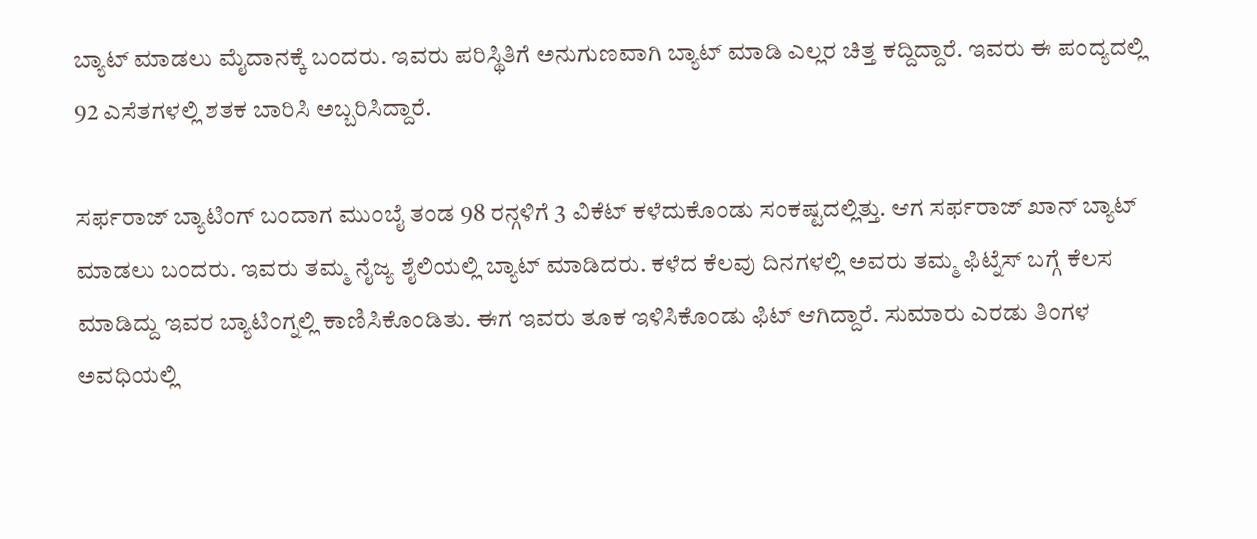ಬ್ಯಾಟ್ ಮಾಡಲು ಮೈದಾನಕ್ಕೆ ಬಂದರು. ಇವರು ಪರಿಸ್ಥಿತಿಗೆ ಅನುಗುಣವಾಗಿ ಬ್ಯಾಟ್ ಮಾಡಿ ಎಲ್ಲರ ಚಿತ್ತ ಕದ್ದಿದ್ದಾರೆ. ಇವರು ಈ ಪಂದ್ಯದಲ್ಲಿ 92 ಎಸೆತಗಳಲ್ಲಿ ಶತಕ ಬಾರಿಸಿ ಅಬ್ಬರಿಸಿದ್ದಾರೆ.

ಸರ್ಫರಾಜ್ ಬ್ಯಾಟಿಂಗ್ ಬಂದಾಗ ಮುಂಬೈ ತಂಡ 98 ರನ್ಗಳಿಗೆ 3 ವಿಕೆಟ್ ಕಳೆದುಕೊಂಡು ಸಂಕಷ್ಟದಲ್ಲಿತ್ತು. ಆಗ ಸರ್ಫರಾಜ್ ಖಾನ್ ಬ್ಯಾಟ್ ಮಾಡಲು ಬಂದರು. ಇವರು ತಮ್ಮ ನೈಜ್ಯ ಶೈಲಿಯಲ್ಲಿ ಬ್ಯಾಟ್ ಮಾಡಿದರು. ಕಳೆದ ಕೆಲವು ದಿನಗಳಲ್ಲಿ ಅವರು ತಮ್ಮ ಫಿಟ್ನೆಸ್ ಬಗ್ಗೆ ಕೆಲಸ ಮಾಡಿದ್ದು ಇವರ ಬ್ಯಾಟಿಂಗ್ನಲ್ಲಿ ಕಾಣಿಸಿಕೊಂಡಿತು. ಈಗ ಇವರು ತೂಕ ಇಳಿಸಿಕೊಂಡು ಫಿಟ್ ಆಗಿದ್ದಾರೆ. ಸುಮಾರು ಎರಡು ತಿಂಗಳ ಅವಧಿಯಲ್ಲಿ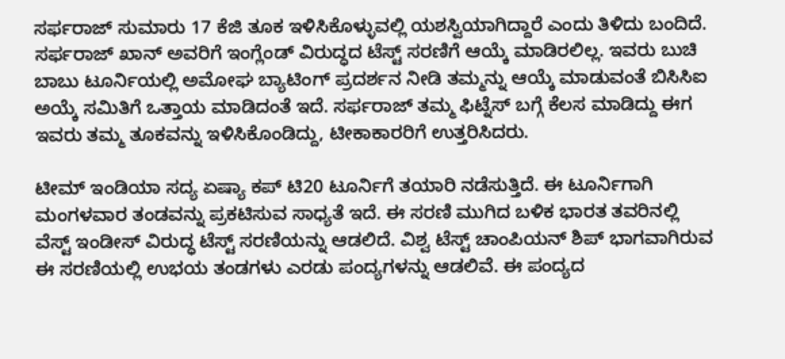ಸರ್ಫರಾಜ್ ಸುಮಾರು 17 ಕೆಜಿ ತೂಕ ಇಳಿಸಿಕೊಳ್ಳುವಲ್ಲಿ ಯಶಸ್ವಿಯಾಗಿದ್ದಾರೆ ಎಂದು ತಿಳಿದು ಬಂದಿದೆ.
ಸರ್ಫರಾಜ್ ಖಾನ್ ಅವರಿಗೆ ಇಂಗ್ಲೆಂಡ್ ವಿರುದ್ಧದ ಟೆಸ್ಟ್ ಸರಣಿಗೆ ಆಯ್ಕೆ ಮಾಡಿರಲಿಲ್ಲ. ಇವರು ಬುಚಿ ಬಾಬು ಟೂರ್ನಿಯಲ್ಲಿ ಅಮೋಘ ಬ್ಯಾಟಿಂಗ್ ಪ್ರದರ್ಶನ ನೀಡಿ ತಮ್ಮನ್ನು ಆಯ್ಕೆ ಮಾಡುವಂತೆ ಬಿಸಿಸಿಐ ಅಯ್ಕೆ ಸಮಿತಿಗೆ ಒತ್ತಾಯ ಮಾಡಿದಂತೆ ಇದೆ. ಸರ್ಫರಾಜ್ ತಮ್ಮ ಫಿಟ್ನೆಸ್ ಬಗ್ಗೆ ಕೆಲಸ ಮಾಡಿದ್ದು ಈಗ ಇವರು ತಮ್ಮ ತೂಕವನ್ನು ಇಳಿಸಿಕೊಂಡಿದ್ದು, ಟೀಕಾಕಾರರಿಗೆ ಉತ್ತರಿಸಿದರು.

ಟೀಮ್ ಇಂಡಿಯಾ ಸದ್ಯ ಏಷ್ಯಾ ಕಪ್ ಟಿ20 ಟೂರ್ನಿಗೆ ತಯಾರಿ ನಡೆಸುತ್ತಿದೆ. ಈ ಟೂರ್ನಿಗಾಗಿ ಮಂಗಳವಾರ ತಂಡವನ್ನು ಪ್ರಕಟಿಸುವ ಸಾಧ್ಯತೆ ಇದೆ. ಈ ಸರಣಿ ಮುಗಿದ ಬಳಿಕ ಭಾರತ ತವರಿನಲ್ಲಿ ವೆಸ್ಟ್ ಇಂಡೀಸ್ ವಿರುದ್ಧ ಟೆಸ್ಟ್ ಸರಣಿಯನ್ನು ಆಡಲಿದೆ. ವಿಶ್ವ ಟೆಸ್ಟ್ ಚಾಂಪಿಯನ್ ಶಿಪ್ ಭಾಗವಾಗಿರುವ ಈ ಸರಣಿಯಲ್ಲಿ ಉಭಯ ತಂಡಗಳು ಎರಡು ಪಂದ್ಯಗಳನ್ನು ಆಡಲಿವೆ. ಈ ಪಂದ್ಯದ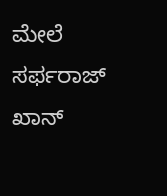ಮೇಲೆ ಸರ್ಫರಾಜ್ ಖಾನ್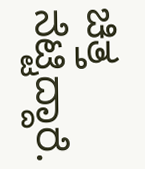ಚಿತ್ತ ನೆಟ್ಟಿದ್ದಾರೆ.